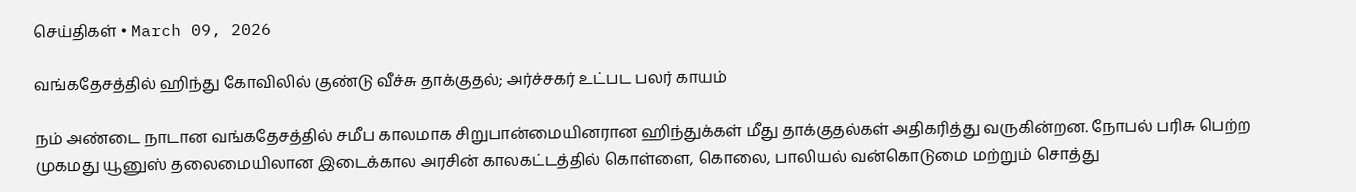செய்திகள் • March 09, 2026

வங்கதேசத்தில் ஹிந்து கோவிலில் குண்டு வீச்சு தாக்குதல்; அர்ச்சகர் உட்பட பலர் காயம்

நம் அண்டை நாடான வங்கதேசத்தில் சமீப காலமாக சிறுபான்மையினரான ஹிந்துக்கள் மீது தாக்குதல்கள் அதிகரித்து வருகின்றன. நோபல் பரிசு பெற்ற முகமது யூனுஸ் தலைமையிலான இடைக்கால அரசின் காலகட்டத்தில் கொள்ளை, கொலை, பாலியல் வன்கொடுமை மற்றும் சொத்து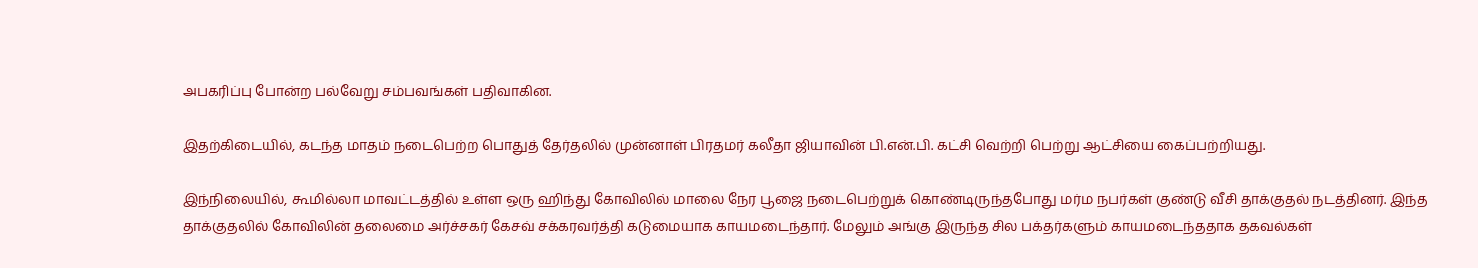அபகரிப்பு போன்ற பல்வேறு சம்பவங்கள் பதிவாகின.

இதற்கிடையில், கடந்த மாதம் நடைபெற்ற பொதுத் தேர்தலில் முன்னாள் பிரதமர் கலீதா ஜியாவின் பி.என்.பி. கட்சி வெற்றி பெற்று ஆட்சியை கைப்பற்றியது.

இந்நிலையில், கூமில்லா மாவட்டத்தில் உள்ள ஒரு ஹிந்து கோவிலில் மாலை நேர பூஜை நடைபெற்றுக் கொண்டிருந்தபோது மர்ம நபர்கள் குண்டு வீசி தாக்குதல் நடத்தினர். இந்த தாக்குதலில் கோவிலின் தலைமை அர்ச்சகர் கேசவ் சக்கரவர்த்தி கடுமையாக காயமடைந்தார். மேலும் அங்கு இருந்த சில பக்தர்களும் காயமடைந்ததாக தகவல்கள்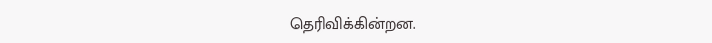தெரிவிக்கின்றன.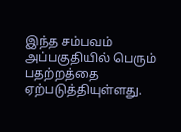இந்த சம்பவம் அப்பகுதியில் பெரும் பதற்றத்தை ஏற்படுத்தியுள்ளது.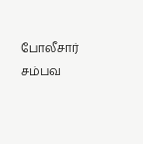போலீசார் சம்பவ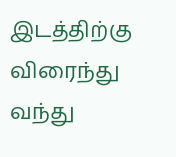இடத்திற்கு விரைந்து வந்து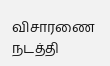விசாரணை நடத்தி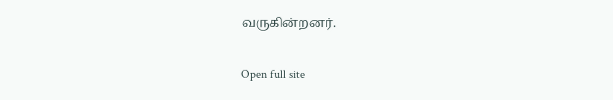வருகின்றனர்.

Open full site